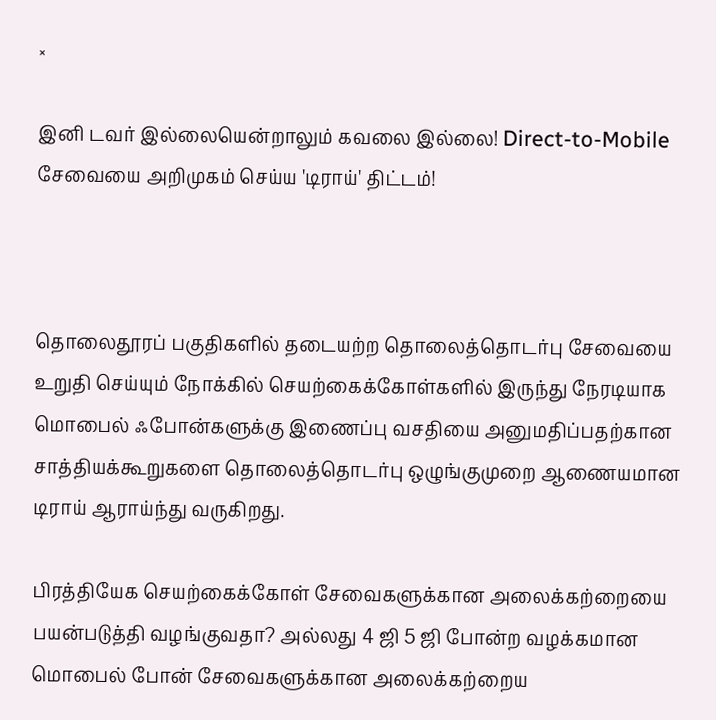×

இனி டவர் இல்லையென்றாலும் கவலை இல்லை! Direct-to-Mobile சேவையை அறிமுகம் செய்ய 'டிராய்' திட்டம்!



தொலைதூரப் பகுதிகளில் தடையற்ற தொலைத்தொடர்பு சேவையை உறுதி செய்யும் நோக்கில் செயற்கைக்கோள்களில் இருந்து நேரடியாக மொபைல் ஃபோன்களுக்கு இணைப்பு வசதியை அனுமதிப்பதற்கான சாத்தியக்கூறுகளை தொலைத்தொடர்பு ஒழுங்குமுறை ஆணையமான டிராய் ஆராய்ந்து வருகிறது.

பிரத்தியேக செயற்கைக்கோள் சேவைகளுக்கான அலைக்கற்றையை பயன்படுத்தி வழங்குவதா? அல்லது 4 ஜி 5 ஜி போன்ற வழக்கமான மொபைல் போன் சேவைகளுக்கான அலைக்கற்றைய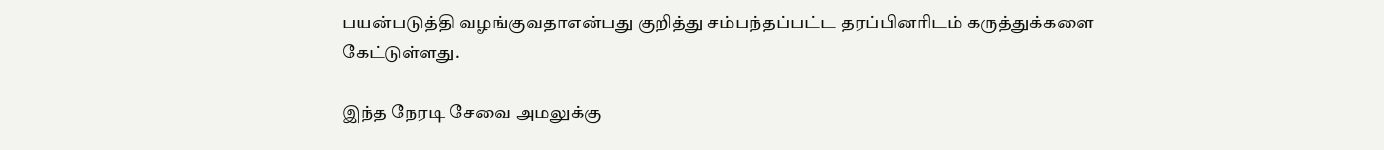பயன்படுத்தி வழங்குவதாஎன்பது குறித்து சம்பந்தப்பட்ட தரப்பினரிடம் கருத்துக்களை கேட்டுள்ளது.

இந்த நேரடி சேவை அமலுக்கு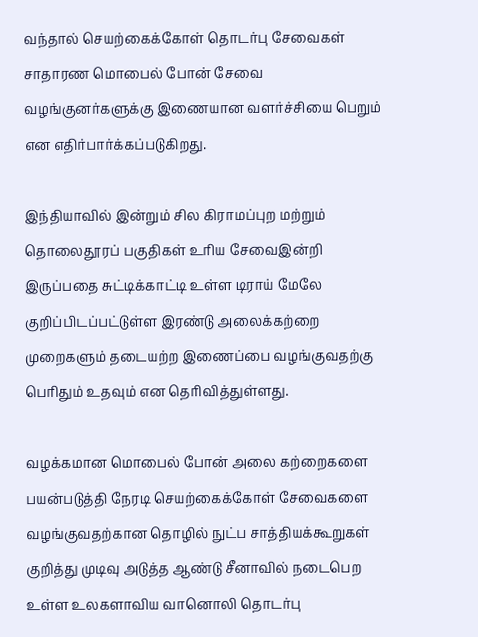வந்தால் செயற்கைக்கோள் தொடர்பு சேவைகள் சாதாரண மொபைல் போன் சேவை வழங்குனர்களுக்கு இணையான வளர்ச்சியை பெறும் என எதிர்பார்க்கப்படுகிறது.

இந்தியாவில் இன்றும் சில கிராமப்புற மற்றும் தொலைதூரப் பகுதிகள் உரிய சேவைஇன்றி இருப்பதை சுட்டிக்காட்டி உள்ள டிராய் மேலே குறிப்பிடப்பட்டுள்ள இரண்டு அலைக்கற்றை முறைகளும் தடையற்ற இணைப்பை வழங்குவதற்கு பெரிதும் உதவும் என தெரிவித்துள்ளது.

வழக்கமான மொபைல் போன் அலை கற்றைகளை பயன்படுத்தி நேரடி செயற்கைக்கோள் சேவைகளை வழங்குவதற்கான தொழில் நுட்ப சாத்தியக்கூறுகள் குறித்து முடிவு அடுத்த ஆண்டு சீனாவில் நடைபெற உள்ள உலகளாவிய வானொலி தொடர்பு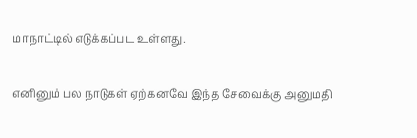மாநாட்டில் எடுக்கப்பட உள்ளது.

எனினும் பல நாடுகள் ஏற்கனவே இந்த சேவைக்கு அனுமதி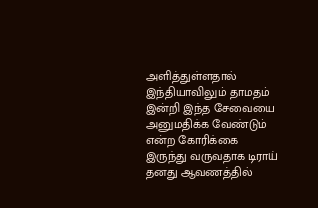அளித்துள்ளதால் இந்தியாவிலும் தாமதம் இன்றி இந்த சேவையை அனுமதிக்க வேண்டும் என்ற கோரிக்கை இருந்து வருவதாக டிராய் தனது ஆவணத்தில்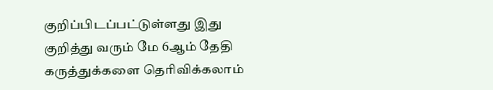குறிப்பிடப்பட்டுள்ளது இது குறித்து வரும் மே 6ஆம் தேதி கருத்துக்களை தெரிவிக்கலாம்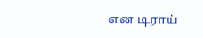என டிராய்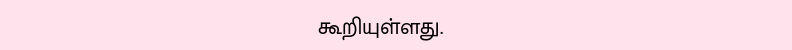கூறியுள்ளது.